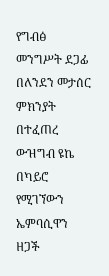የግብፅ መንግሥት ደጋፊ በለንደን መታሰር ምክንያት በተፈጠረ ውዝግብ ዩኬ በካይሮ የሚገኘውን ኤምባሲዋን ዘጋች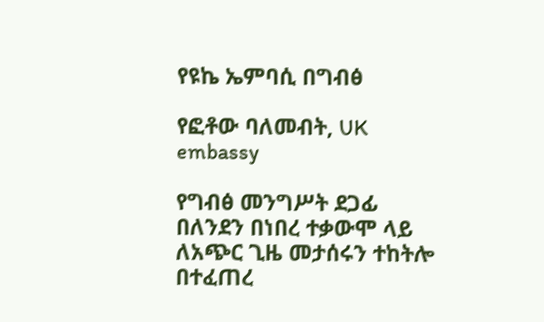የዩኬ ኤምባሲ በግብፅ

የፎቶው ባለመብት, UK embassy

የግብፅ መንግሥት ደጋፊ በለንደን በነበረ ተቃውሞ ላይ ለአጭር ጊዜ መታሰሩን ተከትሎ በተፈጠረ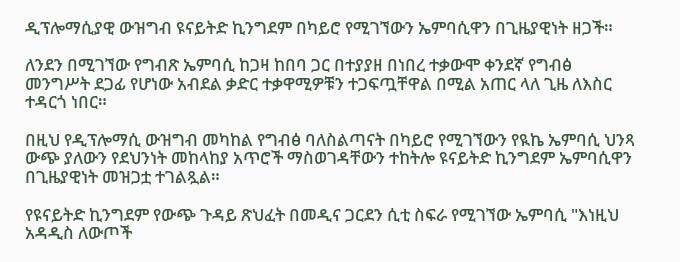ዲፕሎማሲያዊ ውዝግብ ዩናይትድ ኪንግደም በካይሮ የሚገኘውን ኤምባሲዋን በጊዜያዊነት ዘጋች።

ለንደን በሚገኘው የግብጽ ኤምባሲ ከጋዛ ከበባ ጋር በተያያዘ በነበረ ተቃውሞ ቀንደኛ የግብፅ መንግሥት ደጋፊ የሆነው አብደል ቃድር ተቃዋሚዎቹን ተጋፍጧቸዋል በሚል አጠር ላለ ጊዜ ለእስር ተዳርጎ ነበር።

በዚህ የዲፕሎማሲ ውዝግብ መካከል የግብፅ ባለስልጣናት በካይሮ የሚገኘውን የዪኬ ኤምባሲ ህንጻ ውጭ ያለውን የደህንነት መከላከያ አጥሮች ማስወገዳቸውን ተከትሎ ዩናይትድ ኪንግደም ኤምባሲዋን በጊዜያዊነት መዝጋቷ ተገልጿል።

የዩናይትድ ኪንግደም የውጭ ጉዳይ ጽህፈት በመዲና ጋርደን ሲቲ ስፍራ የሚገኘው ኤምባሲ "እነዚህ አዳዲስ ለውጦች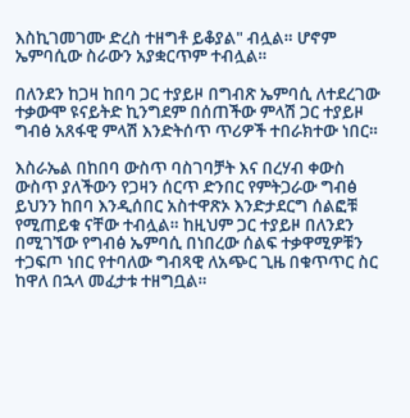እስኪገመገሙ ድረስ ተዘግቶ ይቆያል" ብሏል። ሆኖም ኤምባሲው ስራውን አያቋርጥም ተብሏል።

በለንደን ከጋዛ ከበባ ጋር ተያይዞ በግብጽ ኤምባሲ ለተደረገው ተቃውሞ ዩናይትድ ኪንግደም በሰጠችው ምላሽ ጋር ተያይዞ ግብፅ አጸፋዊ ምላሽ እንድትሰጥ ጥሪዎች ተበራክተው ነበር።

እስራኤል በከበባ ውስጥ ባስገባቻት እና በረሃብ ቀውስ ውስጥ ያለችውን የጋዛን ሰርጥ ድንበር የምትጋራው ግብፅ ይህንን ከበባ እንዲሰበር አስተዋጽኦ እንድታደርግ ሰልፎቹ የሚጠይቁ ናቸው ተብሏል። ከዚህም ጋር ተያይዞ በለንደን በሚገኘው የግብፅ ኤምባሲ በነበረው ሰልፍ ተቃዋሚዎቹን ተጋፍጦ ነበር የተባለው ግብጻዊ ለአጭር ጊዜ በቁጥጥር ስር ከዋለ በኋላ መፈታቱ ተዘግቧል።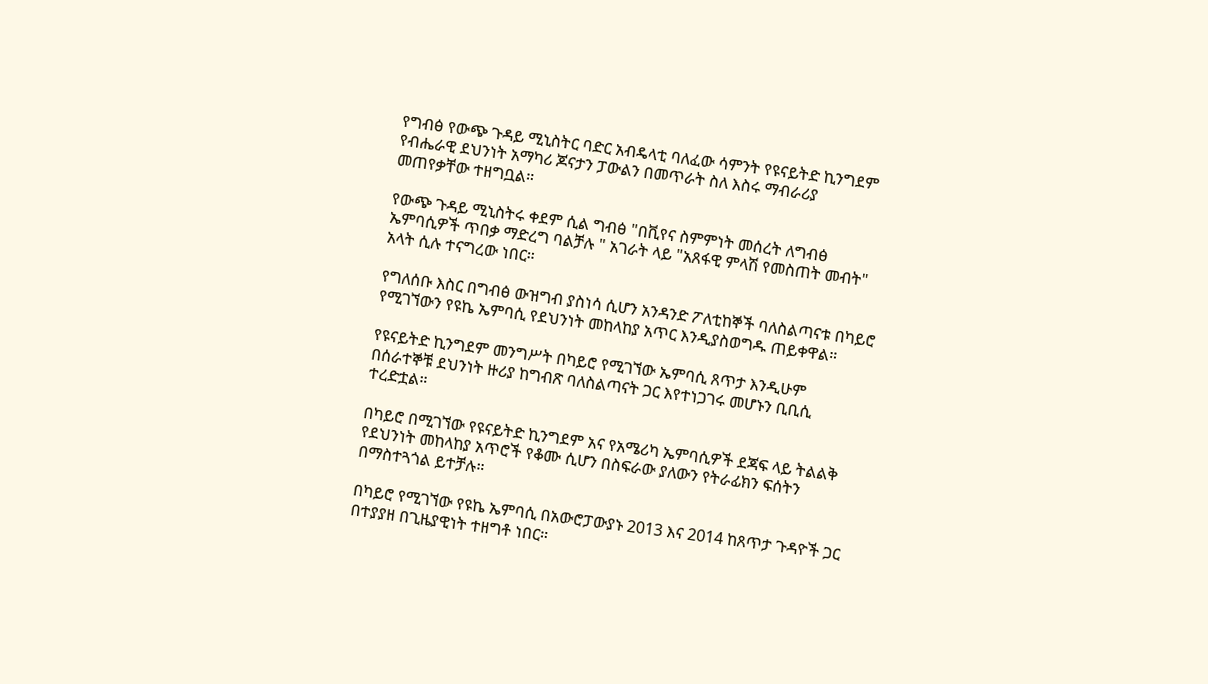የግብፅ የውጭ ጉዳይ ሚኒስትር ባድር አብዴላቲ ባለፈው ሳምንት የዩናይትድ ኪንግደም የብሔራዊ ደህንነት አማካሪ ጆናታን ፓውልን በመጥራት ስለ እስሩ ማብራሪያ መጠየቃቸው ተዘግቧል።

የውጭ ጉዳይ ሚኒስትሩ ቀደም ሲል ግብፅ "በቪየና ስምምነት መሰረት ለግብፅ ኤምባሲዎች ጥበቃ ማድረግ ባልቻሉ " አገራት ላይ "አጸፋዊ ምላሽ የመስጠት መብት" አላት ሲሉ ተናግረው ነበር።

የግለሰቡ እስር በግብፅ ውዝግብ ያስነሳ ሲሆን አንዳንድ ፖለቲከኞች ባለስልጣናቱ በካይሮ የሚገኘውን የዩኬ ኤምባሲ የደህንነት መከላከያ አጥር እንዲያስወግዱ ጠይቀዋል።

የዩናይትድ ኪንግደም መንግሥት በካይሮ የሚገኘው ኤምባሲ ጸጥታ እንዲሁም በሰራተኞቹ ደህንነት ዙሪያ ከግብጽ ባለስልጣናት ጋር እየተነጋገሩ መሆኑን ቢቢሲ ተረድቷል።

በካይሮ በሚገኘው የዩናይትድ ኪንግደም አና የአሜሪካ ኤምባሲዎች ደጃፍ ላይ ትልልቅ የደህንነት መከላከያ አጥሮች የቆሙ ሲሆን በስፍራው ያለውን የትራፊክን ፍሰትን በማስተጓጎል ይተቻሉ።

በካይሮ የሚገኘው የዩኬ ኤምባሲ በአውሮፓውያኑ 2013 እና 2014 ከጸጥታ ጉዳዮች ጋር በተያያዘ በጊዜያዊነት ተዘግቶ ነበር።